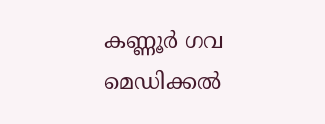കണ്ണൂര്‍ ഗവ മെഡിക്കല്‍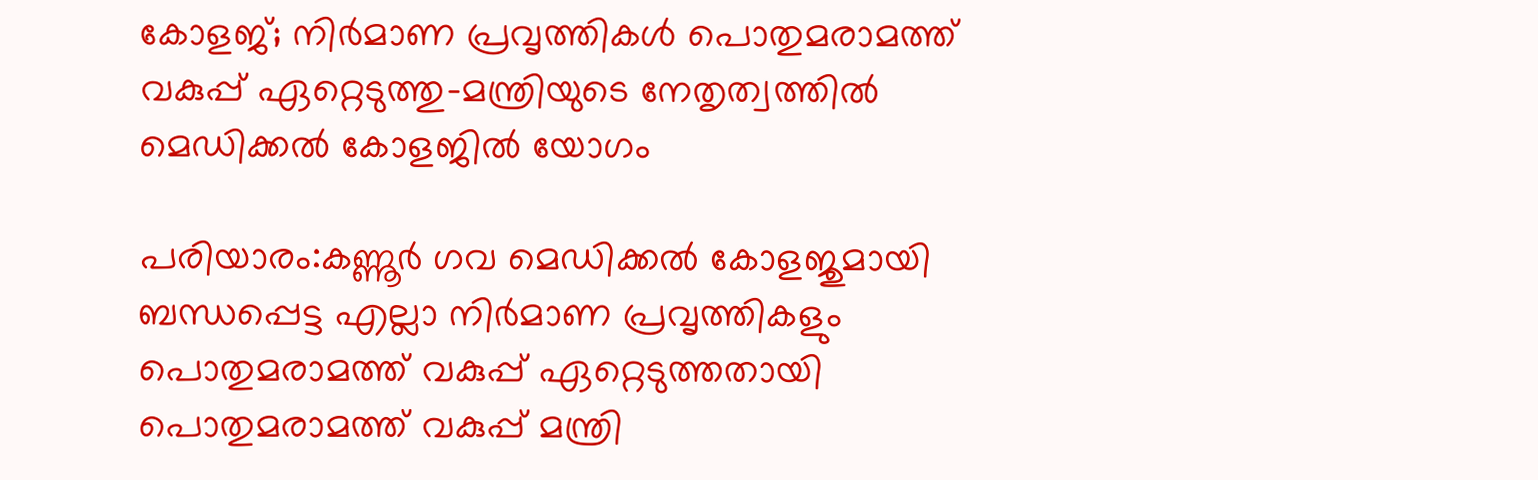കോളജ്; നിര്‍മാണ പ്രവൃത്തികള്‍ പൊതുമരാമത്ത് വകുപ്പ് ഏറ്റെടുത്തു-മന്ത്രിയുടെ നേതൃത്വത്തില്‍ മെഡിക്കല്‍ കോളജില്‍ യോഗം

പരിയാരം:കണ്ണൂര്‍ ഗവ മെഡിക്കല്‍ കോളജുമായി ബന്ധപ്പെട്ട എല്ലാ നിര്‍മാണ പ്രവൃത്തികളും പൊതുമരാമത്ത് വകുപ്പ് ഏറ്റെടുത്തതായി പൊതുമരാമത്ത് വകുപ്പ് മന്ത്രി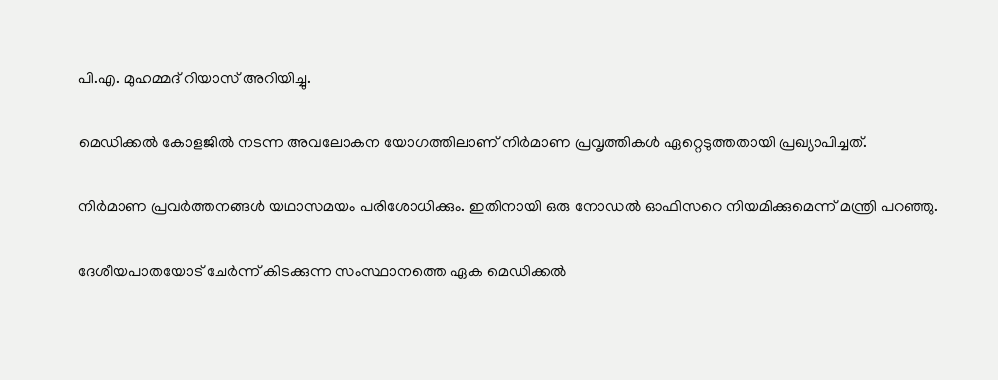പി.എ. മുഹമ്മദ് റിയാസ് അറിയിച്ചു.

മെഡിക്കല്‍ കോളജില്‍ നടന്ന അവലോകന യോഗത്തിലാണ് നിര്‍മാണ പ്രവൃത്തികള്‍ ഏറ്റെടുത്തതായി പ്രഖ്യാപിച്ചത്.

നിര്‍മാണ പ്രവര്‍ത്തനങ്ങള്‍ യഥാസമയം പരിശോധിക്കും. ഇതിനായി ഒരു നോഡല്‍ ഓഫിസറെ നിയമിക്കുമെന്ന് മന്ത്രി പറഞ്ഞു.

ദേശീയപാതയോട് ചേര്‍ന്ന് കിടക്കുന്ന സംസ്ഥാനത്തെ ഏക മെഡിക്കല്‍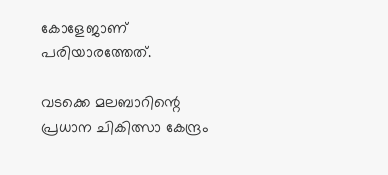കോളേജാണ് പരിയാരത്തേത്.

വടക്കെ മലബാറിന്റെ പ്രധാന ചികിത്സാ കേന്ദ്രം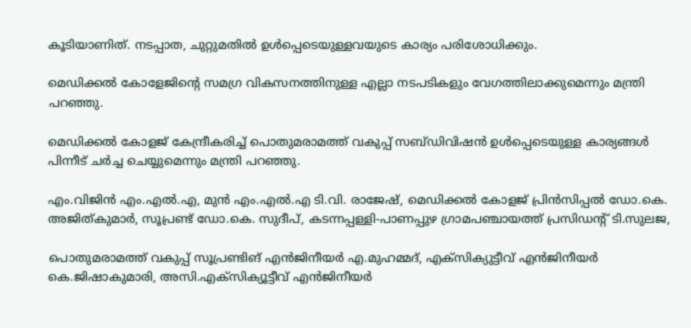കൂടിയാണിത്. നടപ്പാത, ചുറ്റുമതില്‍ ഉള്‍പ്പെടെയുള്ളവയുടെ കാര്യം പരിശോധിക്കും.

മെഡിക്കല്‍ കോളേജിന്റെ സമഗ്ര വികസനത്തിനുള്ള എല്ലാ നടപടികളും വേഗത്തിലാക്കുമെന്നും മന്ത്രി പറഞ്ഞു.

മെഡിക്കല്‍ കോളജ് കേന്ദ്രീകരിച്ച് പൊതുമരാമത്ത് വകുപ്പ് സബ്ഡിവിഷന്‍ ഉള്‍പ്പെടെയുള്ള കാര്യങ്ങള്‍ പിന്നീട് ചര്‍ച്ച ചെയ്യുമെന്നും മന്ത്രി പറഞ്ഞു.

എം.വിജിന്‍ എം.എല്‍.എ, മുന്‍ എം.എല്‍.എ ടി.വി. രാജേഷ്, മെഡിക്കല്‍ കോളജ് പ്രിന്‍സിപ്പല്‍ ഡോ.കെ. അജിത്കുമാര്‍, സൂപ്രണ്ട് ഡോ.കെ. സുദീപ്, കടന്നപ്പള്ളി-പാണപ്പുഴ ഗ്രാമപഞ്ചായത്ത് പ്രസിഡന്റ് ടി.സുലജ,

പൊതുമരാമത്ത് വകുപ്പ് സൂപ്രണ്ടിങ് എന്‍ജിനീയര്‍ എ.മുഹമ്മദ്, എക്‌സിക്യുട്ടീവ് എന്‍ജിനീയര്‍ കെ.ജിഷാകുമാരി, അസി.എക്‌സിക്യൂട്ടീവ് എന്‍ജിനീയര്‍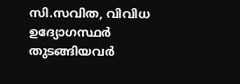സി.സവിത, വിവിധ ഉദ്യോഗസ്ഥര്‍ തുടങ്ങിയവര്‍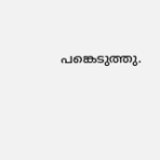പങ്കെടുത്തു.